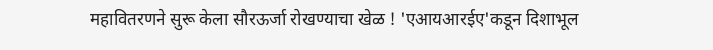महावितरणने सुरू केला सौरऊर्जा रोखण्याचा खेळ ! 'एआयआरईए'कडून दिशाभूल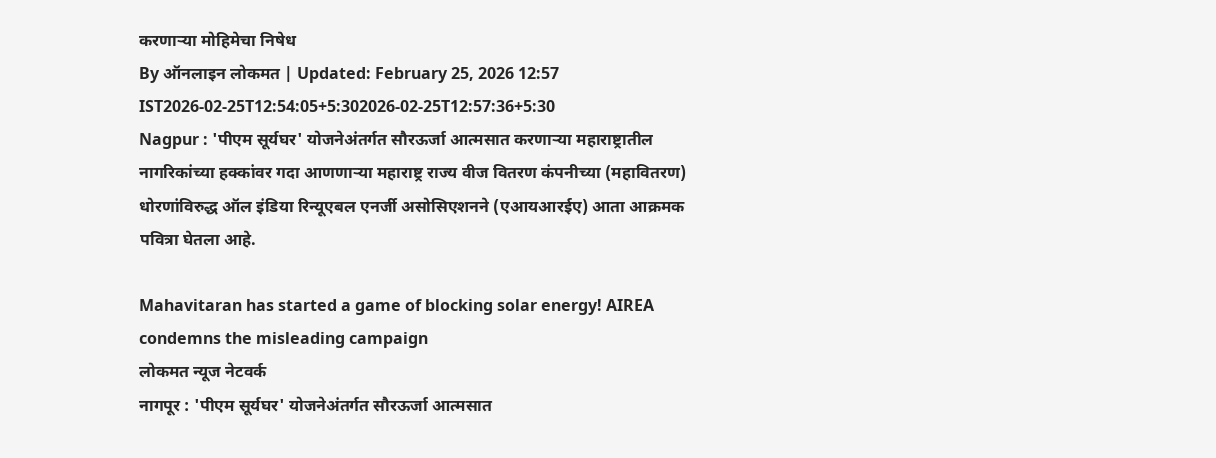करणाऱ्या मोहिमेचा निषेध
By ऑनलाइन लोकमत | Updated: February 25, 2026 12:57 IST2026-02-25T12:54:05+5:302026-02-25T12:57:36+5:30
Nagpur : 'पीएम सूर्यघर' योजनेअंतर्गत सौरऊर्जा आत्मसात करणाऱ्या महाराष्ट्रातील नागरिकांच्या हक्कांवर गदा आणणाऱ्या महाराष्ट्र राज्य वीज वितरण कंपनीच्या (महावितरण) धोरणांविरुद्ध ऑल इंडिया रिन्यूएबल एनर्जी असोसिएशनने (एआयआरईए) आता आक्रमक पवित्रा घेतला आहे.

Mahavitaran has started a game of blocking solar energy! AIREA condemns the misleading campaign
लोकमत न्यूज नेटवर्क
नागपूर : 'पीएम सूर्यघर' योजनेअंतर्गत सौरऊर्जा आत्मसात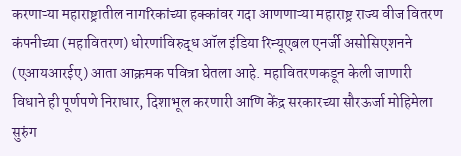करणाऱ्या महाराष्ट्रातील नागरिकांच्या हक्कांवर गदा आणणाऱ्या महाराष्ट्र राज्य वीज वितरण कंपनीच्या (महावितरण) धोरणांविरुद्ध ऑल इंडिया रिन्यूएबल एनर्जी असोसिएशनने (एआयआरईए) आता आक्रमक पवित्रा घेतला आहे. महावितरणकडून केली जाणारी विधाने ही पूर्णपणे निराधार, दिशाभूल करणारी आणि केंद्र सरकारच्या सौरऊर्जा मोहिमेला सुरुंग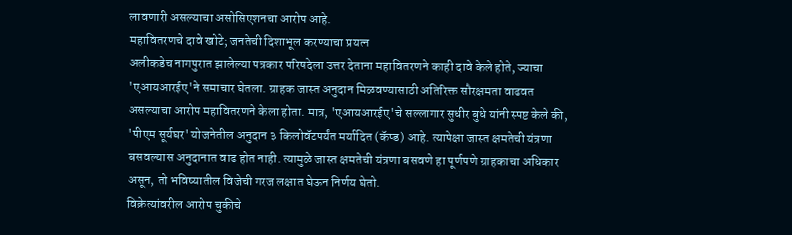लावणारी असल्याचा असोसिएशनचा आरोप आहे.
महावितरणचे दावे खोटे; जनतेची दिशाभूल करण्याचा प्रयत्न
अलीकडेच नागपुरात झालेल्या पत्रकार परिषदेला उत्तर देताना महावितरणने काही दावे केले होते, ज्याचा 'एआयआरईए'ने समाचार घेतला. ग्राहक जास्त अनुदान मिळवण्यासाठी अतिरिक्त सौरक्षमता वाढवत असल्याचा आरोप महावितरणने केला होता. मात्र, 'एआयआरईए'चे सल्लागार सुधीर बुधे यांनी स्पष्ट केले की, 'पीएम सूर्यघर' योजनेतील अनुदान ३ किलोवॅटपर्यंत मर्यादित (कॅप्ड) आहे. त्यापेक्षा जास्त क्षमतेची यंत्रणा बसवल्यास अनुदानात वाढ होत नाही. त्यामुळे जास्त क्षमतेची यंत्रणा बसवणे हा पूर्णपणे ग्राहकाचा अधिकार असून, तो भविष्यातील विजेची गरज लक्षात घेऊन निर्णय घेतो.
विक्रेत्यांवरील आरोप चुकीचे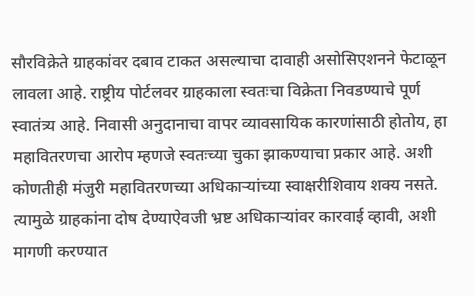सौरविक्रेते ग्राहकांवर दबाव टाकत असल्याचा दावाही असोसिएशनने फेटाळून लावला आहे. राष्ट्रीय पोर्टलवर ग्राहकाला स्वतःचा विक्रेता निवडण्याचे पूर्ण स्वातंत्र्य आहे. निवासी अनुदानाचा वापर व्यावसायिक कारणांसाठी होतोय, हा महावितरणचा आरोप म्हणजे स्वतःच्या चुका झाकण्याचा प्रकार आहे. अशी कोणतीही मंजुरी महावितरणच्या अधिकाऱ्यांच्या स्वाक्षरीशिवाय शक्य नसते. त्यामुळे ग्राहकांना दोष देण्याऐवजी भ्रष्ट अधिकाऱ्यांवर कारवाई व्हावी, अशी मागणी करण्यात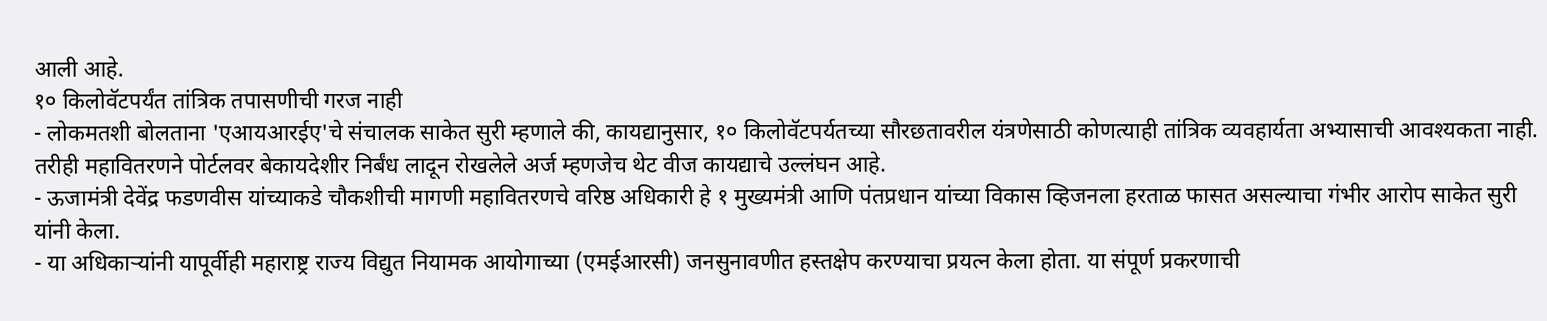आली आहे.
१० किलोवॅटपर्यंत तांत्रिक तपासणीची गरज नाही
- लोकमतशी बोलताना 'एआयआरईए'चे संचालक साकेत सुरी म्हणाले की, कायद्यानुसार, १० किलोवॅटपर्यतच्या सौरछतावरील यंत्रणेसाठी कोणत्याही तांत्रिक व्यवहार्यता अभ्यासाची आवश्यकता नाही. तरीही महावितरणने पोर्टलवर बेकायदेशीर निर्बंध लादून रोखलेले अर्ज म्हणजेच थेट वीज कायद्याचे उल्लंघन आहे.
- ऊजामंत्री देवेंद्र फडणवीस यांच्याकडे चौकशीची मागणी महावितरणचे वरिष्ठ अधिकारी हे १ मुख्यमंत्री आणि पंतप्रधान यांच्या विकास व्हिजनला हरताळ फासत असल्याचा गंभीर आरोप साकेत सुरी यांनी केला.
- या अधिकाऱ्यांनी यापूर्वीही महाराष्ट्र राज्य विद्युत नियामक आयोगाच्या (एमईआरसी) जनसुनावणीत हस्तक्षेप करण्याचा प्रयत्न केला होता. या संपूर्ण प्रकरणाची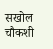सखोल चौकशी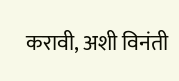करावी, अशी विनंती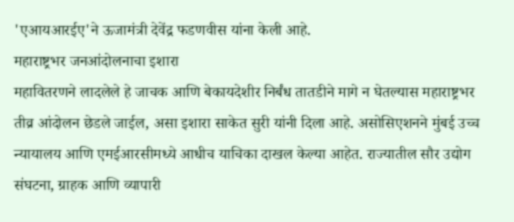'एआयआरईए'ने ऊजामंत्री देवेंद्र फडणवीस यांना केली आहे.
महाराष्ट्रभर जनआंदोलनाचा इशारा
महावितरणने लादलेले हे जाचक आणि बेकायदेशीर निर्बंध तातडीने मागे न घेतल्यास महाराष्ट्रभर तीव्र आंदोलन छेडले जाईल, असा इशारा साकेत सुरी यांनी दिला आहे. असोसिएशनने मुंबई उच्च न्यायालय आणि एमईआरसीमध्ये आधीच याचिका दाखल केल्या आहेत. राज्यातील सौर उद्योग संघटना, ग्राहक आणि व्यापारी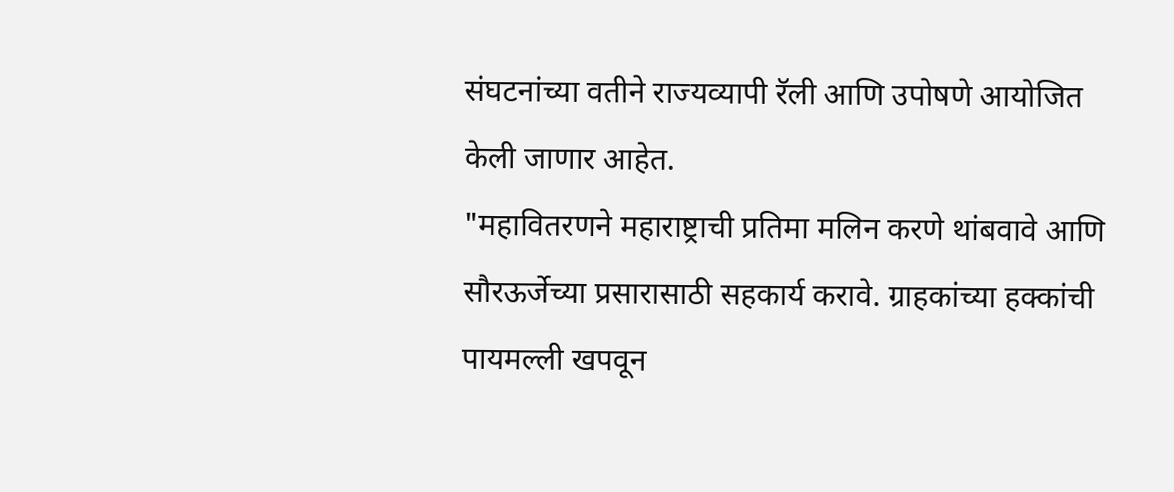संघटनांच्या वतीने राज्यव्यापी रॅली आणि उपोषणे आयोजित केली जाणार आहेत.
"महावितरणने महाराष्ट्राची प्रतिमा मलिन करणे थांबवावे आणि सौरऊर्जेच्या प्रसारासाठी सहकार्य करावे. ग्राहकांच्या हक्कांची पायमल्ली खपवून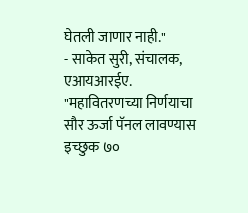घेतली जाणार नाही."
- साकेत सुरी, संचालक, एआयआरईए.
"महावितरणच्या निर्णयाचा सौर ऊर्जा पॅनल लावण्यास इच्छुक ७०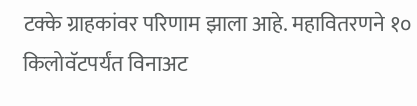टक्के ग्राहकांवर परिणाम झाला आहे. महावितरणने १० किलोवॅटपर्यंत विनाअट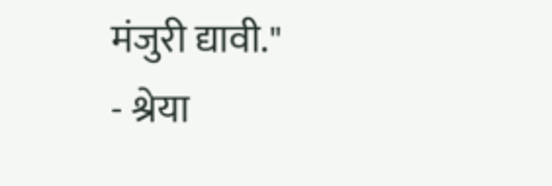मंजुरी द्यावी."
- श्रेया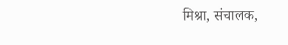मिश्रा, संचालक,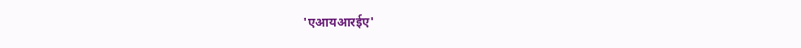'एआयआरईए'